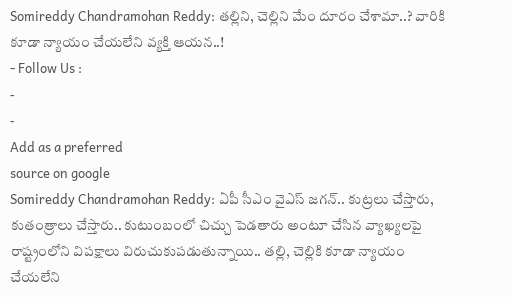Somireddy Chandramohan Reddy: తల్లిని, చెల్లిని మేం దూరం చేశామా..? వారికి కూడా న్యాయం చేయలేని వ్యక్తి ఆయన..!
- Follow Us :
-
-
Add as a preferred
source on google
Somireddy Chandramohan Reddy: ఏపీ సీఎం వైఎస్ జగన్.. కుట్రలు చేస్తారు, కుతంత్రాలు చేస్తారు.. కుటుంబంలో చిచ్చు పెడతారు అంటూ చేసిన వ్యాఖ్యలపై రాష్ట్రంలోని విపక్షాలు విరుచుకుపడుతున్నాయి.. తల్లి, చెల్లికి కూడా న్యాయం చేయలేని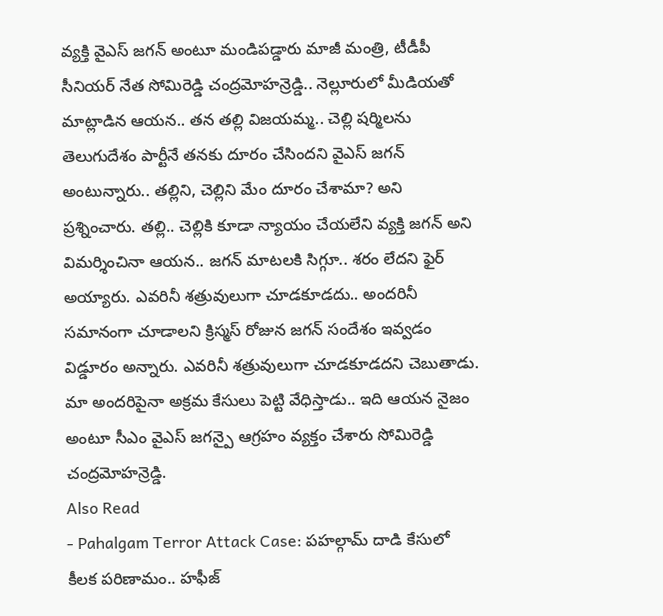వ్యక్తి వైఎస్ జగన్ అంటూ మండిపడ్డారు మాజీ మంత్రి, టీడీపీ సీనియర్ నేత సోమిరెడ్డి చంద్రమోహన్రెడ్డి.. నెల్లూరులో మీడియతో మాట్లాడిన ఆయన.. తన తల్లి విజయమ్మ.. చెల్లి షర్మిలను తెలుగుదేశం పార్టీనే తనకు దూరం చేసిందని వైఎస్ జగన్ అంటున్నారు.. తల్లిని, చెల్లిని మేం దూరం చేశామా? అని ప్రశ్నించారు. తల్లి.. చెల్లికి కూడా న్యాయం చేయలేని వ్యక్తి జగన్ అని విమర్శించినా ఆయన.. జగన్ మాటలకి సిగ్గూ.. శరం లేదని ఫైర్ అయ్యారు. ఎవరినీ శత్రువులుగా చూడకూడదు.. అందరినీ సమానంగా చూడాలని క్రిస్మస్ రోజున జగన్ సందేశం ఇవ్వడం విడ్డూరం అన్నారు. ఎవరినీ శత్రువులుగా చూడకూడదని చెబుతాడు. మా అందరిపైనా అక్రమ కేసులు పెట్టి వేధిస్తాడు.. ఇది ఆయన నైజం అంటూ సీఎం వైఎస్ జగన్పై ఆగ్రహం వ్యక్తం చేశారు సోమిరెడ్డి చంద్రమోహన్రెడ్డి.
Also Read
- Pahalgam Terror Attack Case: పహల్గామ్ దాడి కేసులో కీలక పరిణామం.. హఫీజ్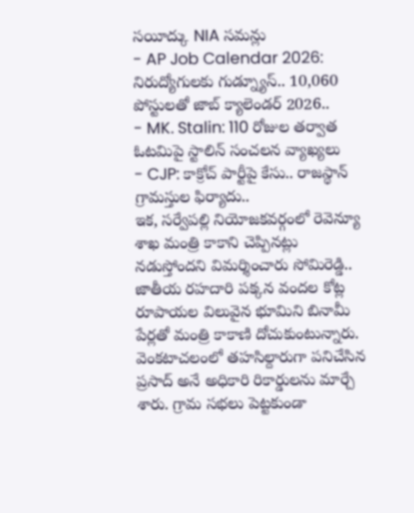సయీద్కు NIA సమన్లు
- AP Job Calendar 2026: నిరుద్యోగులకు గుడ్న్యూస్.. 10,060 పోస్టులతో జాబ్ క్యాలెండర్ 2026..
- MK. Stalin: 110 రోజుల తర్వాత ఓటమిపై స్టాలిన్ సంచలన వ్యాఖ్యలు
- CJP: కాక్రోచ్ పార్టీపై కేసు.. రాజస్థాన్ గ్రామస్తుల ఫిర్యాదు..
ఇక, సర్వేపల్లి నియోజకవర్గంలో రెవెన్యూ శాఖ మంత్రి కాకాని చెప్పినట్లు నడుస్తోందని విమర్శించారు సోమిరెడ్డి.. జాతీయ రహదారి పక్కన వందల కోట్ల రూపాయల విలువైన భూమిని బినామీ పేర్లతో మంత్రి కాకాణి దోచుకుంటున్నారు. వెంకటాచలంలో తహసిల్దారుగా పనిచేసిన ప్రసాద్ అనే అధికారి రికార్డులను మార్చే శారు. గ్రామ సభలు పెట్టకుండా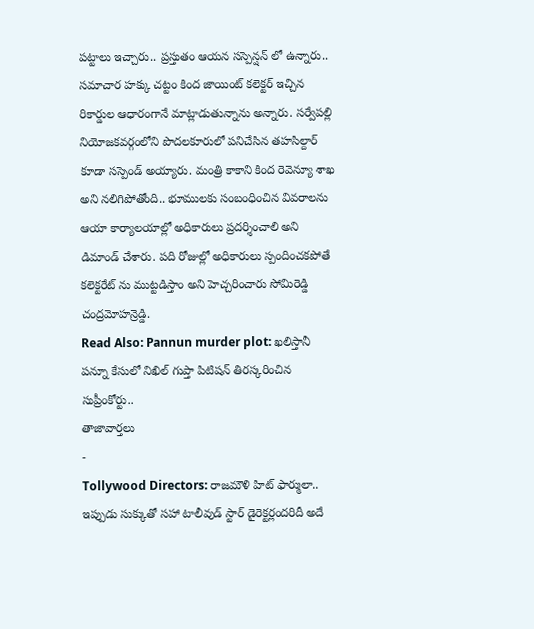పట్టాలు ఇచ్చారు.. ప్రస్తుతం ఆయన సస్పెన్షన్ లో ఉన్నారు.. సమాచార హక్కు చట్టం కింద జాయింట్ కలెక్టర్ ఇచ్చిన రికార్డుల ఆధారంగానే మాట్లాడుతున్నాను అన్నారు. సర్వేపల్లి నియోజకవర్గంలోని పొదలకూరులో పనిచేసిన తహసిల్దార్ కూడా సస్పెండ్ అయ్యారు. మంత్రి కాకాని కింద రెవెన్యూ శాఖ అని నలిగిపోతోంది.. భూములకు సంబంధించిన వివరాలను ఆయా కార్యాలయాల్లో అధికారులు ప్రదర్శించాలి అని డిమాండ్ చేశారు. పది రోజుల్లో అధికారులు స్పందించకపోతే కలెక్టరేట్ ను ముట్టడిస్తాం అని హెచ్చరించారు సోమిరెడ్డి చంద్రమోహన్రెడ్డి.
Read Also: Pannun murder plot: ఖలిస్తానీ పన్నూ కేసులో నిఖిల్ గుప్తా పిటిషన్ తిరస్కరించిన సుప్రీంకోర్టు..
తాజావార్తలు
-
Tollywood Directors: రాజమౌళి హిట్ ఫార్ములా.. ఇప్పుడు సుక్కుతో సహా టాలీవుడ్ స్టార్ డైరెక్టర్లందరిదీ అదే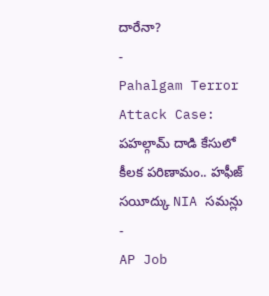దారేనా?
-
Pahalgam Terror Attack Case: పహల్గామ్ దాడి కేసులో కీలక పరిణామం.. హఫీజ్ సయీద్కు NIA సమన్లు
-
AP Job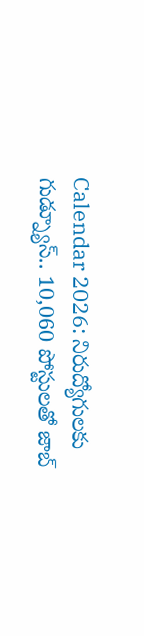Calendar 2026: నిరుద్యోగులకు గుడ్న్యూస్.. 10,060 పోస్టులతో జాబ్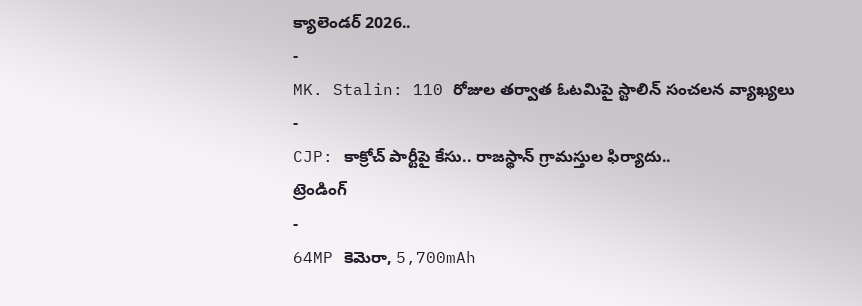క్యాలెండర్ 2026..
-
MK. Stalin: 110 రోజుల తర్వాత ఓటమిపై స్టాలిన్ సంచలన వ్యాఖ్యలు
-
CJP: కాక్రోచ్ పార్టీపై కేసు.. రాజస్థాన్ గ్రామస్తుల ఫిర్యాదు..
ట్రెండింగ్
-
64MP కెమెరా, 5,700mAh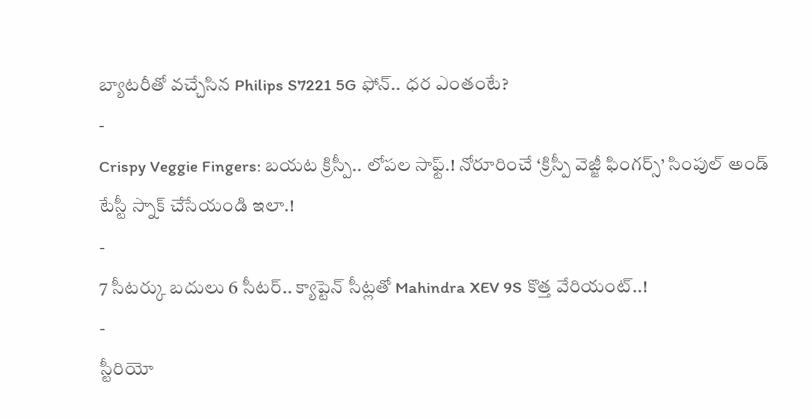బ్యాటరీతో వచ్చేసిన Philips S7221 5G ఫోన్.. ధర ఎంతంటే?
-
Crispy Veggie Fingers: బయట క్రిస్పీ.. లోపల సాఫ్ట్.! నోరూరించే ‘క్రిస్పీ వెజ్జీ ఫింగర్స్’ సింపుల్ అండ్ టేస్టీ స్నాక్ చేసేయండి ఇలా.!
-
7 సీటర్కు బదులు 6 సీటర్.. క్యాప్టెన్ సీట్లతో Mahindra XEV 9S కొత్త వేరియంట్..!
-
స్టీరియో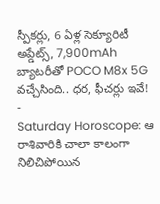స్పీకర్లు, 6 ఏళ్ల సెక్యూరిటీ అప్డేట్స్, 7,900mAh బ్యాటరీతో POCO M8x 5G వచ్చేసింది.. ధర, ఫీచర్లు ఇవే!
-
Saturday Horoscope: ఆ రాశివారికి చాలా కాలంగా నిలిచిపోయిన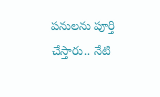పనులను పూర్తి చేస్తారు.. నేటి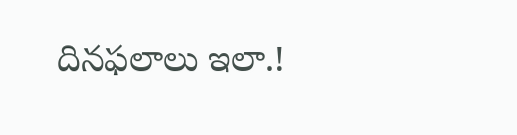దినఫలాలు ఇలా.!